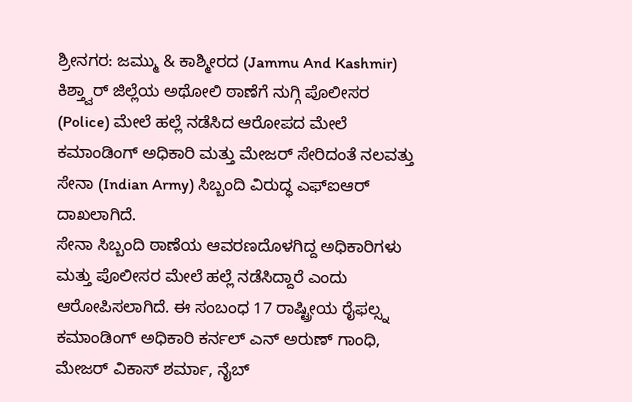ಶ್ರೀನಗರ: ಜಮ್ಮು & ಕಾಶ್ಮೀರದ (Jammu And Kashmir) ಕಿಶ್ತ್ವಾರ್ ಜಿಲ್ಲೆಯ ಅಥೋಲಿ ಠಾಣೆಗೆ ನುಗ್ಗಿ ಪೊಲೀಸರ (Police) ಮೇಲೆ ಹಲ್ಲೆ ನಡೆಸಿದ ಆರೋಪದ ಮೇಲೆ ಕಮಾಂಡಿಂಗ್ ಅಧಿಕಾರಿ ಮತ್ತು ಮೇಜರ್ ಸೇರಿದಂತೆ ನಲವತ್ತು ಸೇನಾ (Indian Army) ಸಿಬ್ಬಂದಿ ವಿರುದ್ಧ ಎಫ್ಐಆರ್ ದಾಖಲಾಗಿದೆ.
ಸೇನಾ ಸಿಬ್ಬಂದಿ ಠಾಣೆಯ ಆವರಣದೊಳಗಿದ್ದ ಅಧಿಕಾರಿಗಳು ಮತ್ತು ಪೊಲೀಸರ ಮೇಲೆ ಹಲ್ಲೆ ನಡೆಸಿದ್ದಾರೆ ಎಂದು ಆರೋಪಿಸಲಾಗಿದೆ. ಈ ಸಂಬಂಧ 17 ರಾಷ್ಟ್ರೀಯ ರೈಫಲ್ಸ್ನ ಕಮಾಂಡಿಂಗ್ ಅಧಿಕಾರಿ ಕರ್ನಲ್ ಎನ್ ಅರುಣ್ ಗಾಂಧಿ, ಮೇಜರ್ ವಿಕಾಸ್ ಶರ್ಮಾ, ನೈಬ್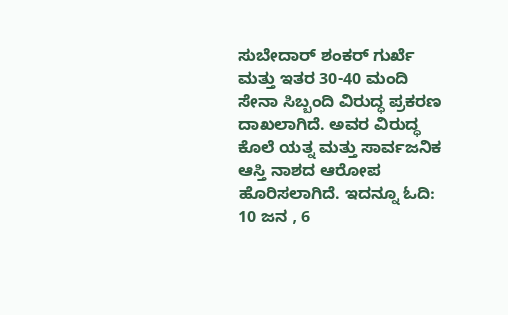ಸುಬೇದಾರ್ ಶಂಕರ್ ಗುರ್ಖೆ ಮತ್ತು ಇತರ 30-40 ಮಂದಿ ಸೇನಾ ಸಿಬ್ಬಂದಿ ವಿರುದ್ಧ ಪ್ರಕರಣ ದಾಖಲಾಗಿದೆ. ಅವರ ವಿರುದ್ಧ ಕೊಲೆ ಯತ್ನ ಮತ್ತು ಸಾರ್ವಜನಿಕ ಆಸ್ತಿ ನಾಶದ ಆರೋಪ ಹೊರಿಸಲಾಗಿದೆ. ಇದನ್ನೂ ಓದಿ: 10 ಜನ , 6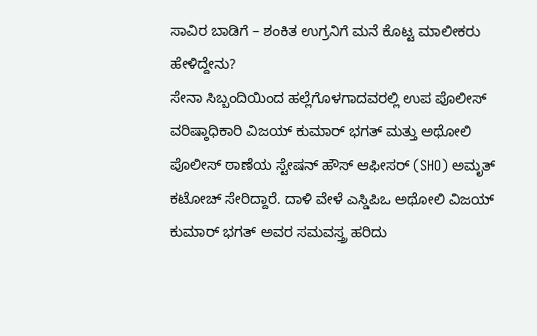ಸಾವಿರ ಬಾಡಿಗೆ – ಶಂಕಿತ ಉಗ್ರನಿಗೆ ಮನೆ ಕೊಟ್ಟ ಮಾಲೀಕರು ಹೇಳಿದ್ದೇನು?
ಸೇನಾ ಸಿಬ್ಬಂದಿಯಿಂದ ಹಲ್ಲೆಗೊಳಗಾದವರಲ್ಲಿ ಉಪ ಪೊಲೀಸ್ ವರಿಷ್ಠಾಧಿಕಾರಿ ವಿಜಯ್ ಕುಮಾರ್ ಭಗತ್ ಮತ್ತು ಅಥೋಲಿ ಪೊಲೀಸ್ ಠಾಣೆಯ ಸ್ಟೇಷನ್ ಹೌಸ್ ಆಫೀಸರ್ (SHO) ಅಮೃತ್ ಕಟೋಚ್ ಸೇರಿದ್ದಾರೆ. ದಾಳಿ ವೇಳೆ ಎಸ್ಡಿಪಿಒ ಅಥೋಲಿ ವಿಜಯ್ ಕುಮಾರ್ ಭಗತ್ ಅವರ ಸಮವಸ್ತ್ರ ಹರಿದು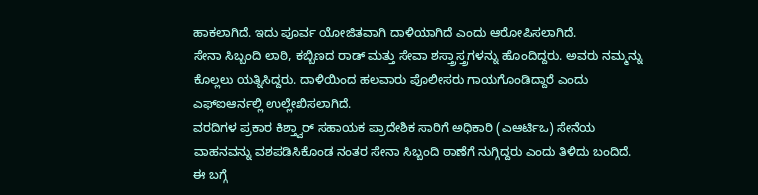ಹಾಕಲಾಗಿದೆ. ಇದು ಪೂರ್ವ ಯೋಜಿತವಾಗಿ ದಾಳಿಯಾಗಿದೆ ಎಂದು ಆರೋಪಿಸಲಾಗಿದೆ.
ಸೇನಾ ಸಿಬ್ಬಂದಿ ಲಾಠಿ, ಕಬ್ಬಿಣದ ರಾಡ್ ಮತ್ತು ಸೇವಾ ಶಸ್ತ್ರಾಸ್ತ್ರಗಳನ್ನು ಹೊಂದಿದ್ದರು. ಅವರು ನಮ್ಮನ್ನು ಕೊಲ್ಲಲು ಯತ್ನಿಸಿದ್ದರು. ದಾಳಿಯಿಂದ ಹಲವಾರು ಪೊಲೀಸರು ಗಾಯಗೊಂಡಿದ್ದಾರೆ ಎಂದು ಎಫ್ಐಆರ್ನಲ್ಲಿ ಉಲ್ಲೇಖಿಸಲಾಗಿದೆ.
ವರದಿಗಳ ಪ್ರಕಾರ ಕಿಶ್ತ್ವಾರ್ ಸಹಾಯಕ ಪ್ರಾದೇಶಿಕ ಸಾರಿಗೆ ಅಧಿಕಾರಿ (ಎಆರ್ಟಿಒ) ಸೇನೆಯ ವಾಹನವನ್ನು ವಶಪಡಿಸಿಕೊಂಡ ನಂತರ ಸೇನಾ ಸಿಬ್ಬಂದಿ ಠಾಣೆಗೆ ನುಗ್ಗಿದ್ದರು ಎಂದು ತಿಳಿದು ಬಂದಿದೆ.
ಈ ಬಗ್ಗೆ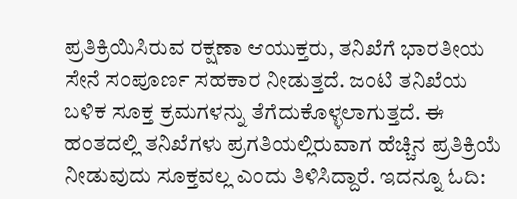ಪ್ರತಿಕ್ರಿಯಿಸಿರುವ ರಕ್ಷಣಾ ಆಯುಕ್ತರು, ತನಿಖೆಗೆ ಭಾರತೀಯ ಸೇನೆ ಸಂಪೂರ್ಣ ಸಹಕಾರ ನೀಡುತ್ತದೆ. ಜಂಟಿ ತನಿಖೆಯ ಬಳಿಕ ಸೂಕ್ತ ಕ್ರಮಗಳನ್ನು ತೆಗೆದುಕೊಳ್ಳಲಾಗುತ್ತದೆ. ಈ ಹಂತದಲ್ಲಿ ತನಿಖೆಗಳು ಪ್ರಗತಿಯಲ್ಲಿರುವಾಗ ಹೆಚ್ಚಿನ ಪ್ರತಿಕ್ರಿಯೆ ನೀಡುವುದು ಸೂಕ್ತವಲ್ಲ ಎಂದು ತಿಳಿಸಿದ್ದಾರೆ. ಇದನ್ನೂ ಓದಿ: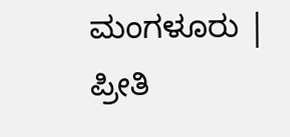ಮಂಗಳೂರು | ಪ್ರೀತಿ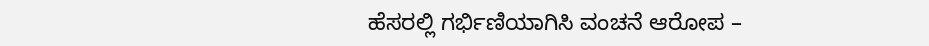ಹೆಸರಲ್ಲಿ ಗರ್ಭಿಣಿಯಾಗಿಸಿ ವಂಚನೆ ಆರೋಪ –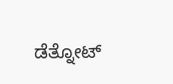ಡೆತ್ನೋಟ್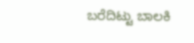ಬರೆದಿಟ್ಟು ಬಾಲಕಿ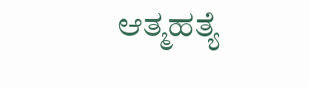ಆತ್ಮಹತ್ಯೆ